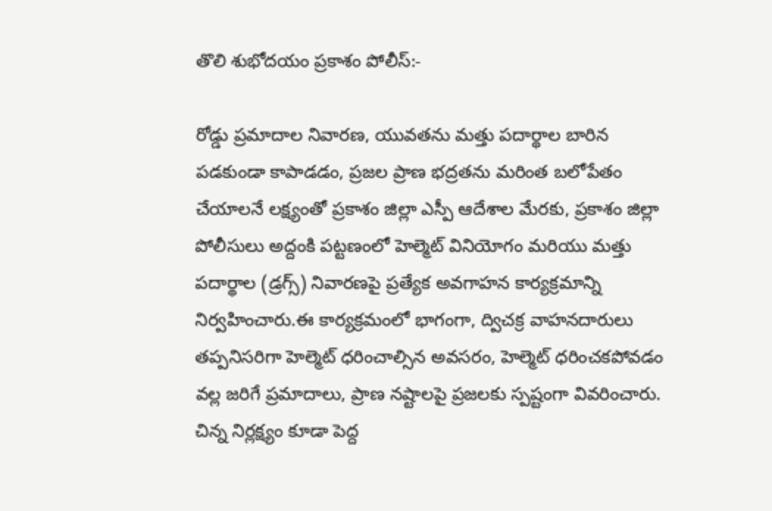తొలి శుభోదయం ప్రకాశం పోలీస్:-

రోడ్డు ప్రమాదాల నివారణ, యువతను మత్తు పదార్థాల బారిన పడకుండా కాపాడడం, ప్రజల ప్రాణ భద్రతను మరింత బలోపేతం చేయాలనే లక్ష్యంతో ప్రకాశం జిల్లా ఎస్పీ ఆదేశాల మేరకు, ప్రకాశం జిల్లా పోలీసులు అద్దంకి పట్టణంలో హెల్మెట్ వినియోగం మరియు మత్తు పదార్థాల (డ్రగ్స్) నివారణపై ప్రత్యేక అవగాహన కార్యక్రమాన్ని నిర్వహించారు.ఈ కార్యక్రమంలో భాగంగా, ద్విచక్ర వాహనదారులు తప్పనిసరిగా హెల్మెట్ ధరించాల్సిన అవసరం, హెల్మెట్ ధరించకపోవడం వల్ల జరిగే ప్రమాదాలు, ప్రాణ నష్టాలపై ప్రజలకు స్పష్టంగా వివరించారు. చిన్న నిర్లక్ష్యం కూడా పెద్ద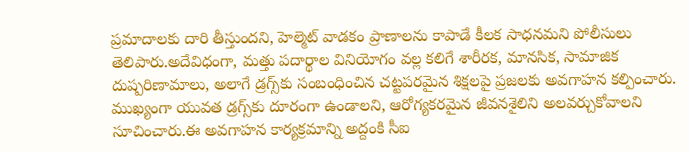ప్రమాదాలకు దారి తీస్తుందని, హెల్మెట్ వాడకం ప్రాణాలను కాపాడే కీలక సాధనమని పోలీసులు తెలిపారు.అదేవిధంగా, మత్తు పదార్థాల వినియోగం వల్ల కలిగే శారీరక, మానసిక, సామాజిక దుష్పరిణామాలు, అలాగే డ్రగ్స్‌కు సంబంధించిన చట్టపరమైన శిక్షలపై ప్రజలకు అవగాహన కల్పించారు. ముఖ్యంగా యువత డ్రగ్స్‌కు దూరంగా ఉండాలని, ఆరోగ్యకరమైన జీవనశైలిని అలవర్చుకోవాలని సూచించారు.ఈ అవగాహన కార్యక్రమాన్ని అద్దంకి సీఐ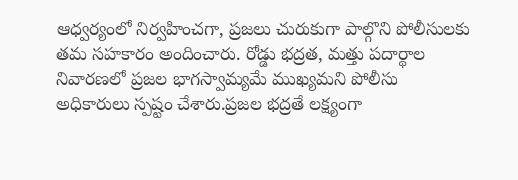ఆధ్వర్యంలో నిర్వహించగా, ప్రజలు చురుకుగా పాల్గొని పోలీసులకు తమ సహకారం అందించారు. రోడ్డు భద్రత, మత్తు పదార్థాల నివారణలో ప్రజల భాగస్వామ్యమే ముఖ్యమని పోలీసు అధికారులు స్పష్టం చేశారు.ప్రజల భద్రతే లక్ష్యంగా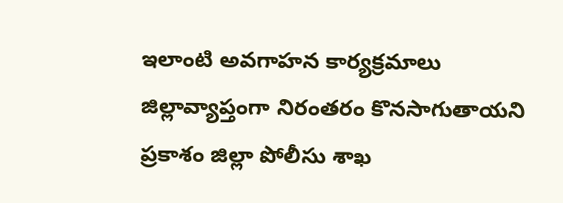ఇలాంటి అవగాహన కార్యక్రమాలు జిల్లావ్యాప్తంగా నిరంతరం కొనసాగుతాయని ప్రకాశం జిల్లా పోలీసు శాఖ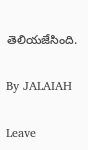తెలియజేసింది.

By JALAIAH

Leave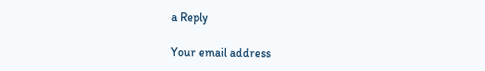a Reply

Your email address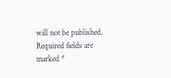will not be published. Required fields are marked *